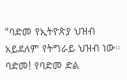“ባድመ የኢትዮጵያ ህዝብ አይደለም የትግራይ ህዝብ ነው። ባድመ! የባድመ ድል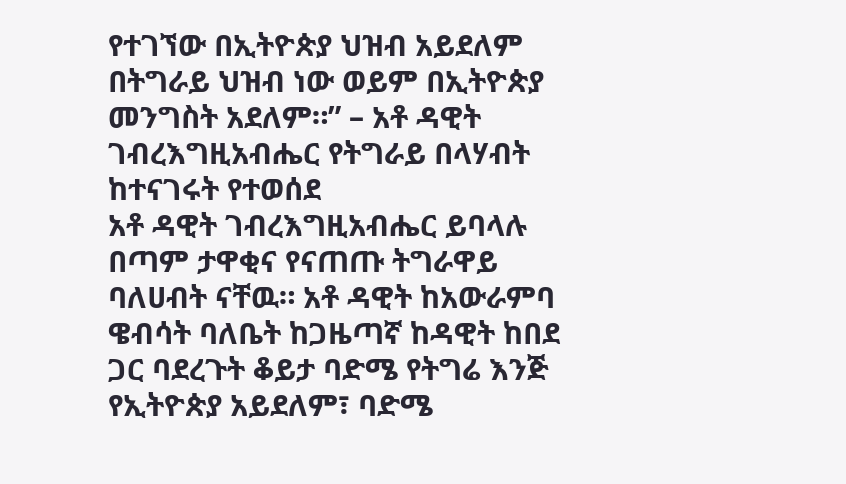የተገኘው በኢትዮጵያ ህዝብ አይደለም በትግራይ ህዝብ ነው ወይም በኢትዮጵያ መንግስት አደለም።” – አቶ ዳዊት ገብረእግዚአብሔር የትግራይ በላሃብት ከተናገሩት የተወሰደ
አቶ ዳዊት ገብረእግዚአብሔር ይባላሉ በጣም ታዋቂና የናጠጡ ትግራዋይ ባለሀብት ናቸዉ። አቶ ዳዊት ከአውራምባ ዌብሳት ባለቤት ከጋዜጣኛ ከዳዊት ከበደ ጋር ባደረጉት ቆይታ ባድሜ የትግሬ እንጅ የኢትዮጵያ አይደለም፣ ባድሜ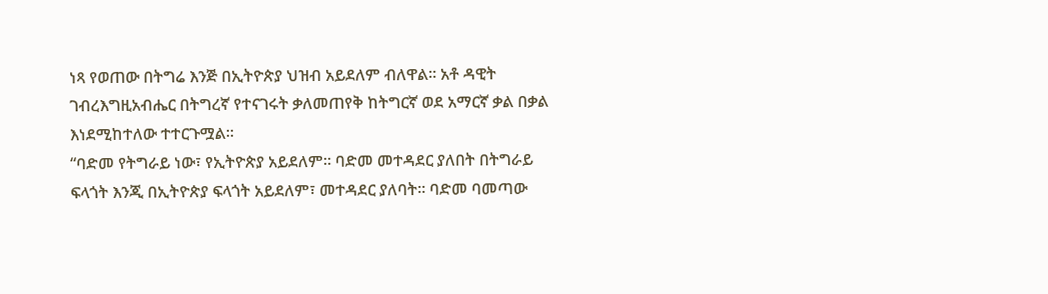ነጻ የወጠው በትግሬ እንጅ በኢትዮጵያ ህዝብ አይደለም ብለዋል። አቶ ዳዊት ገብረእግዚአብሔር በትግረኛ የተናገሩት ቃለመጠየቅ ከትግርኛ ወደ አማርኛ ቃል በቃል እነደሚከተለው ተተርጉሟል።
“ባድመ የትግራይ ነው፣ የኢትዮጵያ አይደለም። ባድመ መተዳደር ያለበት በትግራይ ፍላጎት እንጂ በኢትዮጵያ ፍላጎት አይደለም፣ መተዳደር ያለባት። ባድመ ባመጣው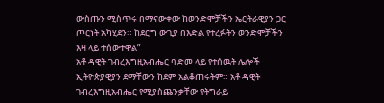ውስጡን ሚስጥሩ በማናውቀው ከወንድሞቻችን ኤርትራዊያን ጋር ጦርነት አካሂደን። ከደርግ ውጊያ በእድል የተረፉትን ወንድሞቻችን እዛ ላይ ተሰውተዋል”
አቶ ዳዊት ገብረእግዚአብሔር ባድመ ላይ የተሰዉት ሌሎች ኢትዮጵያዊያን ደማቸውን ከደም አልቆጠሩትም። አቶ ዳዊት ገብረእግዚአብሔር የሚያስጨንቃቸው የትግራይ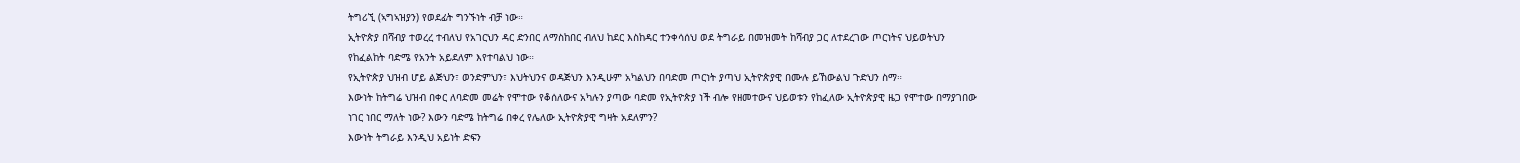ትግሪኚ (ኣግኣዝያን) የወደፊት ግንኙነት ብቻ ነው።
ኢትዮጵያ በሻብያ ተወረረ ተብለህ የአገርህን ዳር ድንበር ለማስከበር ብለህ ከደር እስከዳር ተንቀሳሰህ ወደ ትግራይ በመዝመት ከሻብያ ጋር ለተደረገው ጦርነትና ህይወትህን የከፈልከት ባድሜ የአንት አይደለም እየተባልህ ነው።
የኢትዮጵያ ህዝብ ሆይ ልጅህን፣ ወንድምህን፣ እህትህንና ወዳጅህን እንዲሁም አካልህን በባድመ ጦርነት ያጣህ ኢትዮጵያዊ በሙሉ ይኸውልህ ጉድህን ስማ።
እውነት ከትግሬ ህዝብ በቀር ለባድመ መሬት የሞተው የቆሰለውና አካሉን ያጣው ባድመ የኢትዮጵያ ነች ብሎ የዘመተውና ህይወቱን የከፈለው ኢትዮጵያዊ ዜጋ የሞተው በማያገበው ነገር ነበር ማለት ነው? እውን ባድሜ ከትግሬ በቀረ የሌለው ኢትዮጵያዊ ግዛት አደለምን?
እውነት ትግራይ እንዲህ አይነት ድፍን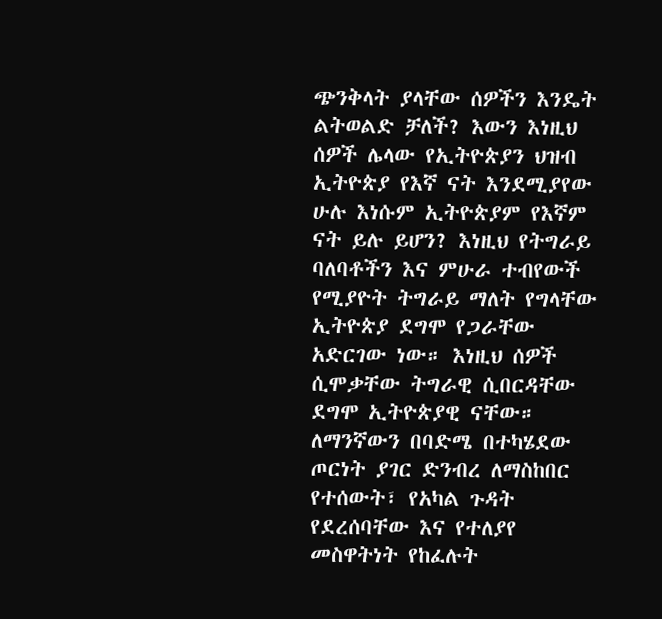ጭንቅላት ያላቸው ሰዎችን እንዴት ልትወልድ ቻለች? እውን እነዚህ ሰዎች ሌላው የኢትዮጵያን ህዝብ ኢትዮጵያ የእኛ ናት እንደሚያየው ሁሉ እነሱም ኢትዮጵያም የእኛም ናት ይሉ ይሆን? እነዚህ የትግራይ ባለባቶችን እና ምሁራ ተብየውች የሚያዮት ትግራይ ማለት የግላቸው ኢትዮጵያ ደግሞ የጋራቸው አድርገው ነው። እነዚህ ሰዎች ሲሞቃቸው ትግራዊ ሲበርዳቸው ደግሞ ኢትዮጵያዊ ናቸው።
ለማንኛውን በባድሜ በተካሄደው ጦርነት ያገር ድንብረ ለማስከበር የተሰውት፣ የአካል ጉዳት የደረሰባቸው እና የተለያየ መስዋትነት የከፈሉት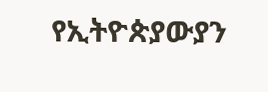የኢትዮጵያውያን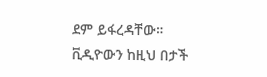ደም ይፋረዳቸው።
ቪዲዮውን ከዚህ በታች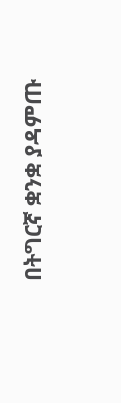በትግርኛ ቋንቋ ያዳምጡ